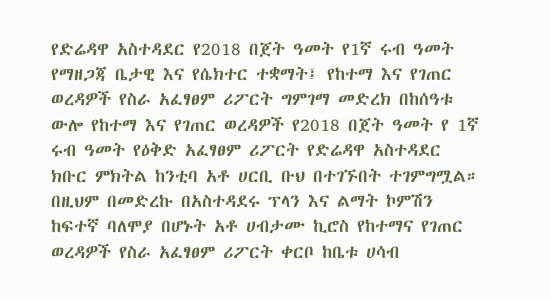የድሬዳዋ አስተዳደር የ2018 በጀት ዓመት የ1ኛ ሩብ ዓመት የማዘጋጃ ቤታዊ እና የሴክተር ተቋማት፤ የከተማ እና የገጠር ወረዳዎች የስራ አፈፃፀም ሪፖርት ግምገማ መድረክ በከሰዓቱ ውሎ የከተማ እና የገጠር ወረዳዎች የ2018 በጀት ዓመት የ 1ኛ ሩብ ዓመት የዕቅድ አፈፃፀም ሪፖርት የድሬዳዋ አስተዳደር ክቡር ምክትል ከንቲባ አቶ ሀርቢ ቡህ በተገኙበት ተገምግሟል።
በዚህም በመድረኩ በአስተዳደሩ ፕላን እና ልማት ኮምሽን ከፍተኛ ባለሞያ በሆኑት አቶ ሀብታሙ ኪሮስ የከተማና የገጠር ወረዳዎች የስራ አፈፃፀም ሪፖርት ቀርቦ ከቤቱ ሀሳብ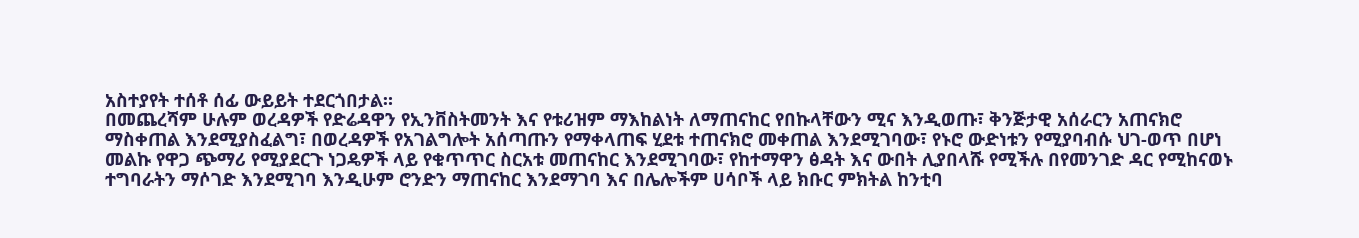አስተያየት ተሰቶ ሰፊ ውይይት ተደርጎበታል።
በመጨረሻም ሁሉም ወረዳዎች የድሬዳዋን የኢንቨስትመንት እና የቱሪዝም ማእከልነት ለማጠናከር የበኩላቸውን ሚና እንዲወጡ፣ ቅንጅታዊ አሰራርን አጠናክሮ ማስቀጠል እንደሚያስፈልግ፣ በወረዳዎች የአገልግሎት አሰጣጡን የማቀላጠፍ ሂደቱ ተጠናክሮ መቀጠል እንደሚገባው፣ የኑሮ ውድነቱን የሚያባብሱ ህገ-ወጥ በሆነ መልኩ የዋጋ ጭማሪ የሚያደርጉ ነጋዴዎች ላይ የቁጥጥር ስርአቱ መጠናከር እንደሚገባው፣ የከተማዋን ፅዳት እና ውበት ሊያበላሹ የሚችሉ በየመንገድ ዳር የሚከናወኑ ተግባራትን ማሶገድ እንደሚገባ እንዲሁም ሮንድን ማጠናከር እንደማገባ እና በሌሎችም ሀሳቦች ላይ ክቡር ምክትል ከንቲባ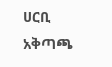ሀርቢ አቅጣጫ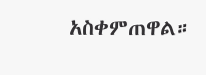አስቀምጠዋል።